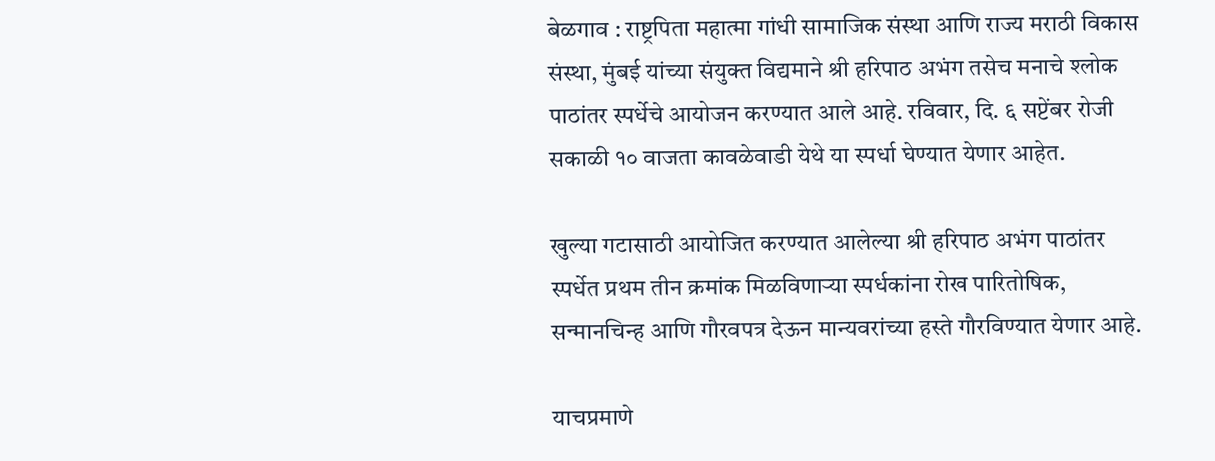बेळगाव : राष्ट्रपिता महात्मा गांधी सामाजिक संस्था आणि राज्य मराठी विकास संस्था, मुंबई यांच्या संयुक्त विद्यमाने श्री हरिपाठ अभंग तसेच मनाचे श्लोक पाठांतर स्पर्धेचे आयोजन करण्यात आले आहे. रविवार, दि. ६ सप्टेंबर रोजी सकाळी १० वाजता कावळेवाडी येथे या स्पर्धा घेण्यात येणार आहेत.

खुल्या गटासाठी आयोजित करण्यात आलेल्या श्री हरिपाठ अभंग पाठांतर स्पर्धेत प्रथम तीन क्रमांक मिळविणाऱ्या स्पर्धकांना रोख पारितोषिक, सन्मानचिन्ह आणि गौरवपत्र देऊन मान्यवरांच्या हस्ते गौरविण्यात येणार आहे.

याचप्रमाणे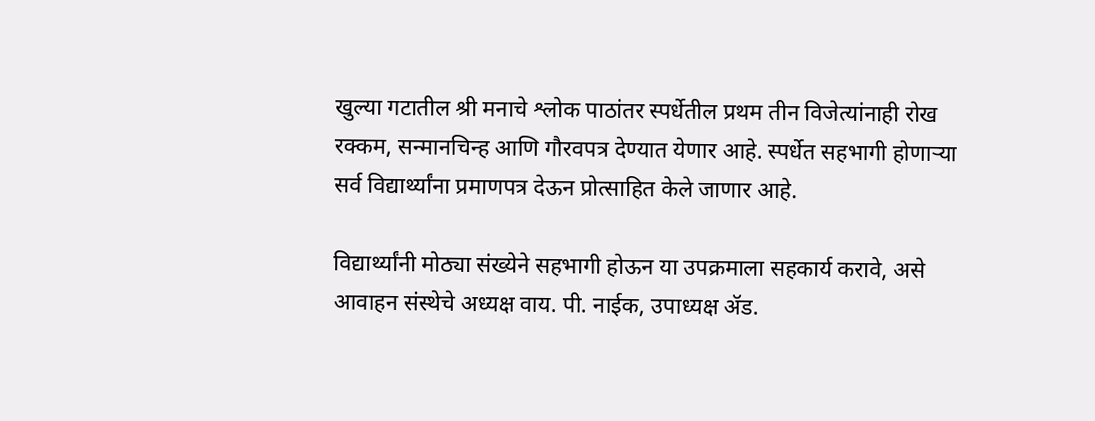खुल्या गटातील श्री मनाचे श्लोक पाठांतर स्पर्धेतील प्रथम तीन विजेत्यांनाही रोख रक्कम, सन्मानचिन्ह आणि गौरवपत्र देण्यात येणार आहे. स्पर्धेत सहभागी होणाऱ्या सर्व विद्यार्थ्यांना प्रमाणपत्र देऊन प्रोत्साहित केले जाणार आहे.

विद्यार्थ्यांनी मोठ्या संख्येने सहभागी होऊन या उपक्रमाला सहकार्य करावे, असे आवाहन संस्थेचे अध्यक्ष वाय. पी. नाईक, उपाध्यक्ष ॲड.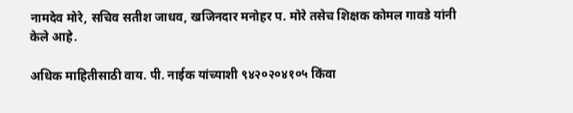नामदेव मोरे, सचिव सतीश जाधव, खजिनदार मनोहर प. मोरे तसेच शिक्षक कोमल गावडे यांनी केले आहे.

अधिक माहितीसाठी वाय. पी. नाईक यांच्याशी ९४२०२०४१०५ किंवा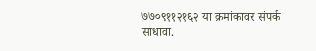७७०९११२१६२ या क्रमांकावर संपर्क साधावा.